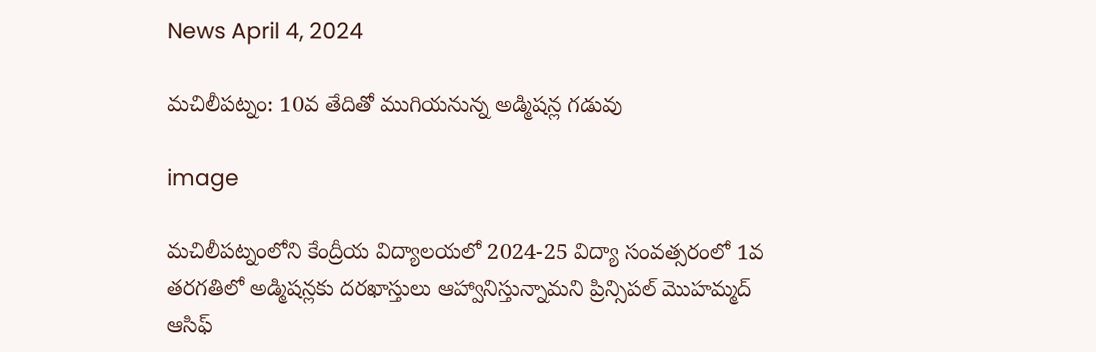News April 4, 2024

మచిలీపట్నం: 10వ తేదితో ముగియనున్న అడ్మిషన్ల గడువు

image

మచిలీపట్నంలోని కేంద్రీయ విద్యాలయలో 2024-25 విద్యా సంవత్సరంలో 1వ తరగతిలో అడ్మిషన్లకు దరఖాస్తులు ఆహ్వానిస్తున్నామని ప్రిన్సిపల్ మొహమ్మద్ ఆసిఫ్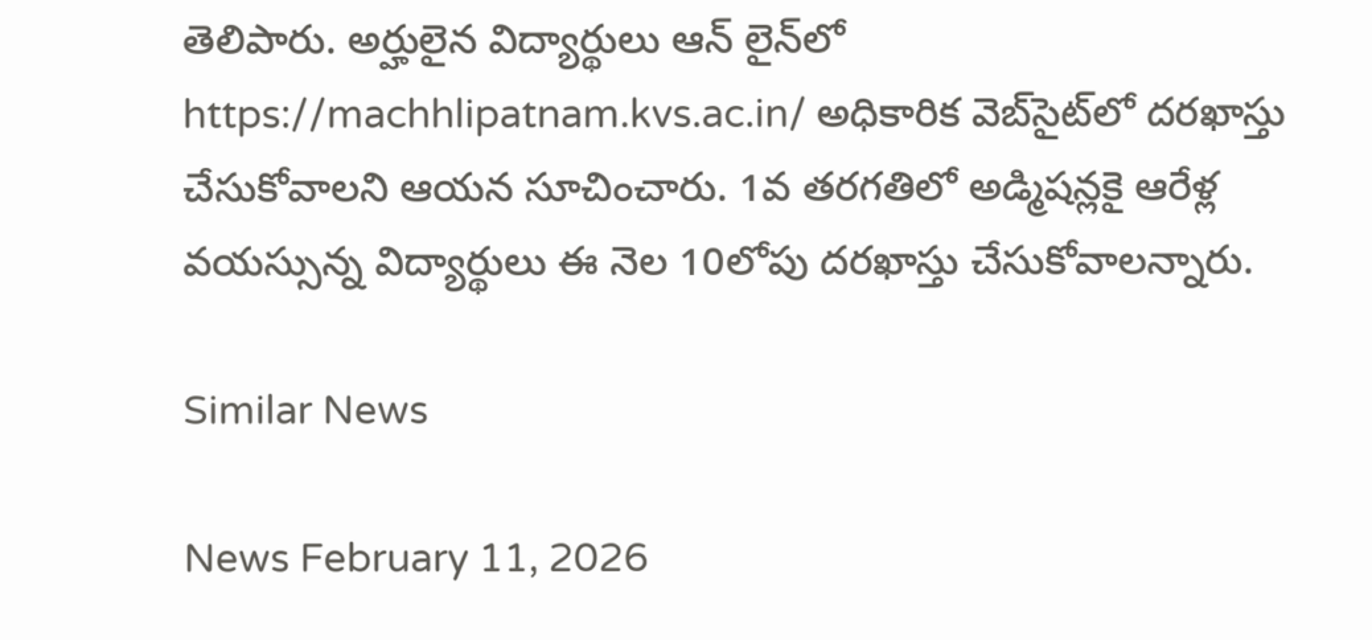తెలిపారు. అర్హులైన విద్యార్థులు ఆన్ లైన్‌లో https://machhlipatnam.kvs.ac.in/ అధికారిక వెబ్‌సైట్‌లో దరఖాస్తు చేసుకోవాలని ఆయన సూచించారు. 1వ తరగతిలో అడ్మిషన్లకై ఆరేళ్ల వయస్సున్న విద్యార్థులు ఈ నెల 10లోపు దరఖాస్తు చేసుకోవాలన్నారు.

Similar News

News February 11, 2026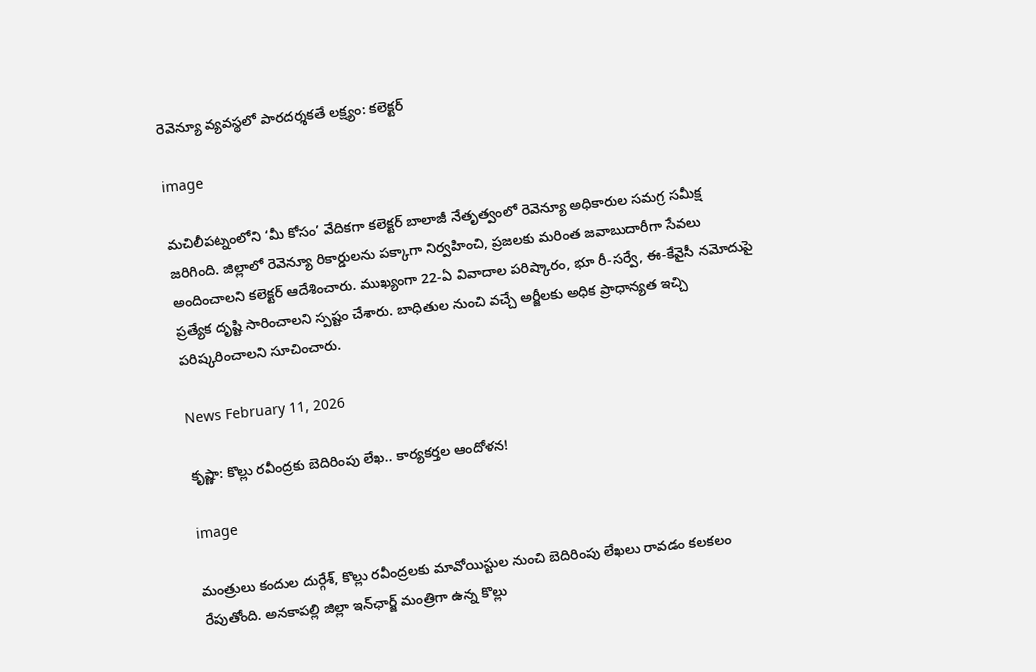రెవెన్యూ వ్యవస్థలో పారదర్శకతే లక్ష్యం: కలెక్టర్

image

మచిలీపట్నంలోని ‘మీ కోసం’ వేదికగా కలెక్టర్ బాలాజీ నేతృత్వంలో రెవెన్యూ అధికారుల సమగ్ర సమీక్ష జరిగింది. జిల్లాలో రెవెన్యూ రికార్డులను పక్కాగా నిర్వహించి, ప్రజలకు మరింత జవాబుదారీగా సేవలు అందించాలని కలెక్టర్ ఆదేశించారు. ముఖ్యంగా 22-ఏ వివాదాల పరిష్కారం, భూ రీ-సర్వే, ఈ-కేవైసీ నమోదుపై ప్రత్యేక దృష్టి సారించాలని స్పష్టం చేశారు. బాధితుల నుంచి వచ్చే అర్జీలకు అధిక ప్రాధాన్యత ఇచ్చి పరిష్కరించాలని సూచించారు.

News February 11, 2026

కృష్ణా: కొల్లు రవీంద్రకు బెదిరింపు లేఖ.. కార్యకర్తల ఆందోళన!

image

మంత్రులు కందుల దుర్గేశ్, కొల్లు రవీంద్రలకు మావోయిస్టుల నుంచి బెదిరింపు లేఖలు రావడం కలకలం రేపుతోంది. అనకాపల్లి జిల్లా ఇన్‌ఛార్జ్ మంత్రిగా ఉన్న కొల్లు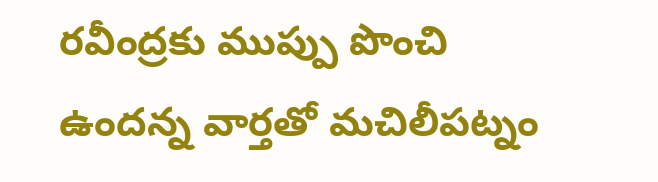రవీంద్రకు ముప్పు పొంచి ఉందన్న వార్తతో మచిలీపట్నం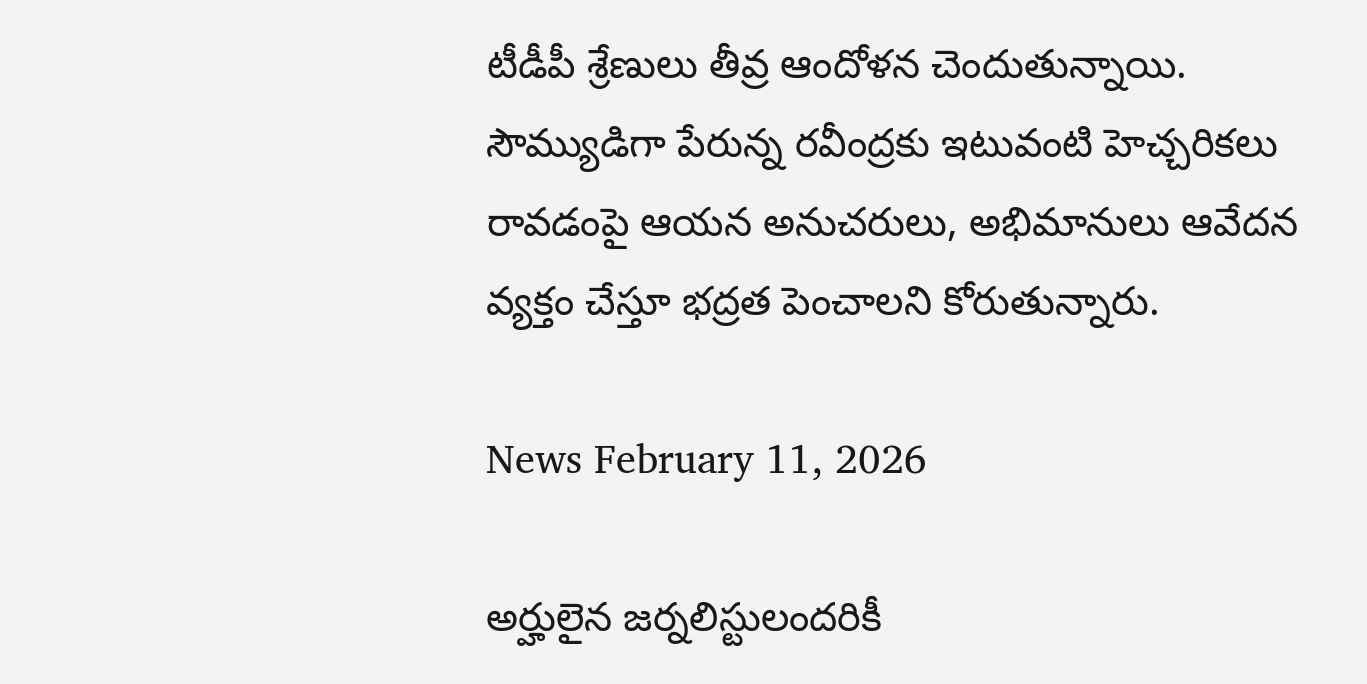టీడీపీ శ్రేణులు తీవ్ర ఆందోళన చెందుతున్నాయి. సౌమ్యుడిగా పేరున్న రవీంద్రకు ఇటువంటి హెచ్చరికలు రావడంపై ఆయన అనుచరులు, అభిమానులు ఆవేదన వ్యక్తం చేస్తూ భద్రత పెంచాలని కోరుతున్నారు.

News February 11, 2026

అర్హులైన జర్నలిస్టులందరికీ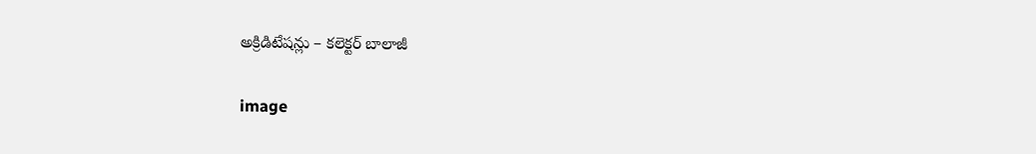అక్రిడిటేషన్లు – కలెక్టర్ బాలాజీ

image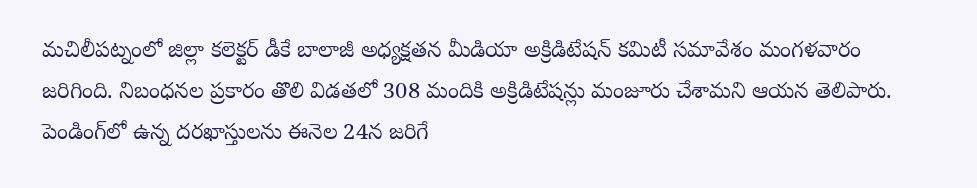మచిలీపట్నంలో జిల్లా కలెక్టర్ డీకే బాలాజీ అధ్యక్షతన మీడియా అక్రిడిటేషన్ కమిటీ సమావేశం మంగళవారం జరిగింది. నిబంధనల ప్రకారం తొలి విడతలో 308 మందికి అక్రిడిటేషన్లు మంజూరు చేశామని ఆయన తెలిపారు. పెండింగ్‌లో ఉన్న దరఖాస్తులను ఈనెల 24న జరిగే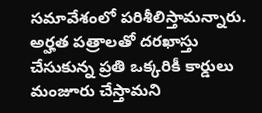సమావేశంలో పరిశీలిస్తామన్నారు. అర్హత పత్రాలతో దరఖాస్తు చేసుకున్న ప్రతి ఒక్కరికీ కార్డులు మంజూరు చేస్తామని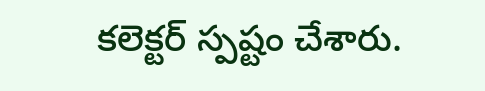కలెక్టర్ స్పష్టం చేశారు.